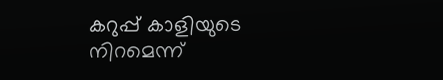കറുപ്പ് കാളിയുടെ നിറമെന്ന്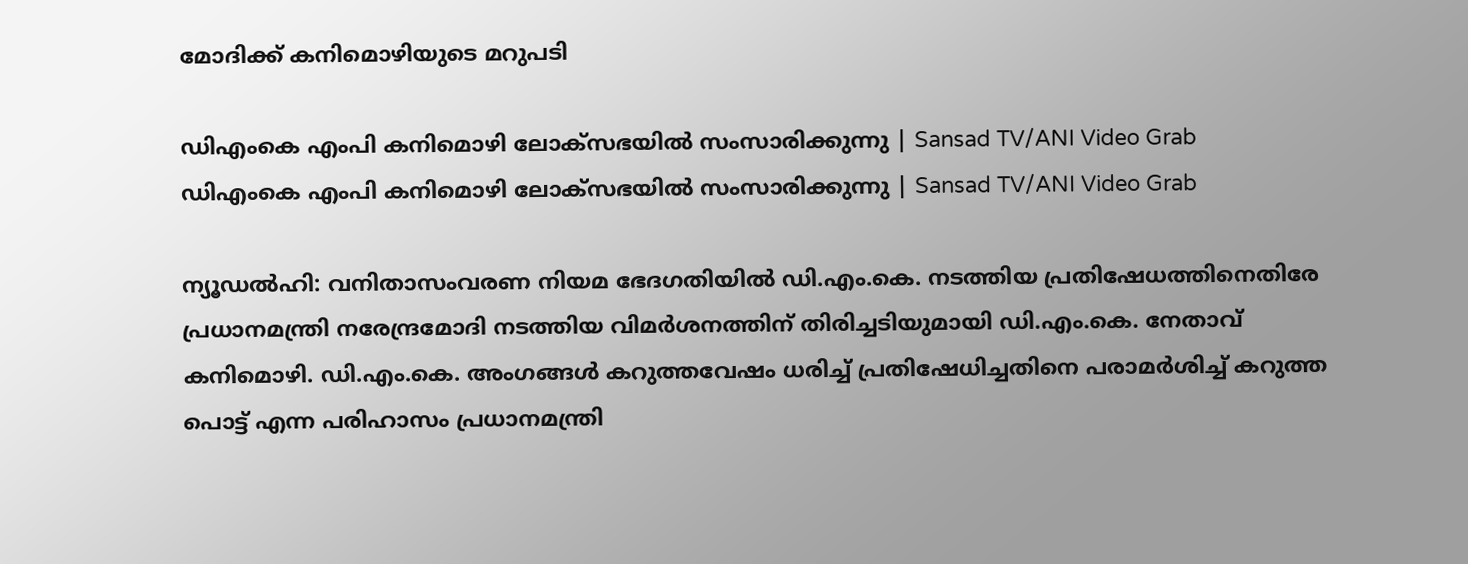മോദിക്ക് കനിമൊഴിയുടെ മറുപടി

ഡിഎംകെ എംപി കനിമൊഴി ലോക്‌സഭയിൽ സംസാരിക്കുന്നു | Sansad TV/ANI Video Grab
ഡിഎംകെ എംപി കനിമൊഴി ലോക്‌സഭയിൽ സംസാരിക്കുന്നു | Sansad TV/ANI Video Grab

ന്യൂഡൽഹി: വനിതാസംവരണ നിയമ ഭേദഗതിയിൽ ഡി.എം.കെ. നടത്തിയ പ്രതിഷേധത്തിനെതിരേ പ്രധാനമന്ത്രി നരേന്ദ്രമോദി നടത്തിയ വിമർശനത്തിന് തിരിച്ചടിയുമായി ഡി.എം.കെ. നേതാവ് കനിമൊഴി. ഡി.എം.കെ. അംഗങ്ങൾ കറുത്തവേഷം ധരിച്ച് പ്രതിഷേധിച്ചതിനെ പരാമർശിച്ച് കറുത്ത പൊട്ട് എന്ന പരിഹാസം പ്രധാനമന്ത്രി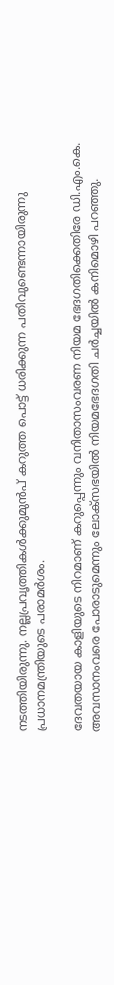നടത്തിയിരുന്നു. നല്ലപ്രവൃത്തികൾക്കുമുൻപ്‌ കറുത്ത പൊട്ട് ധരിക്കുന്ന പതിവുണ്ടെന്നായിരുന്നു പ്രധാനമന്ത്രിയുടെ പരാമർശം.

ദേവതയായ കാളിയുടെ നിറമാണ് കറുപ്പെന്നും വനിതാസംവരണ നിയമ ഭേദഗതിക്കെതിരേ ഡി.എം.കെ. അവസാനംവരെ പോരാടുമെന്നും ലോക്‌സഭയിൽ നിയമഭേദഗതി ചർച്ചയിൽ കനിമൊഴി പറഞ്ഞു.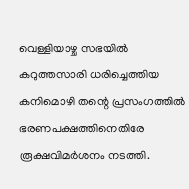വെള്ളിയാഴ്ച സഭയിൽ കറുത്തസാരി ധരിച്ചെത്തിയ കനിമൊഴി തന്റെ പ്രസംഗത്തിൽ ഭരണപക്ഷത്തിനെതിരേ രൂക്ഷവിമർശനം നടത്തി.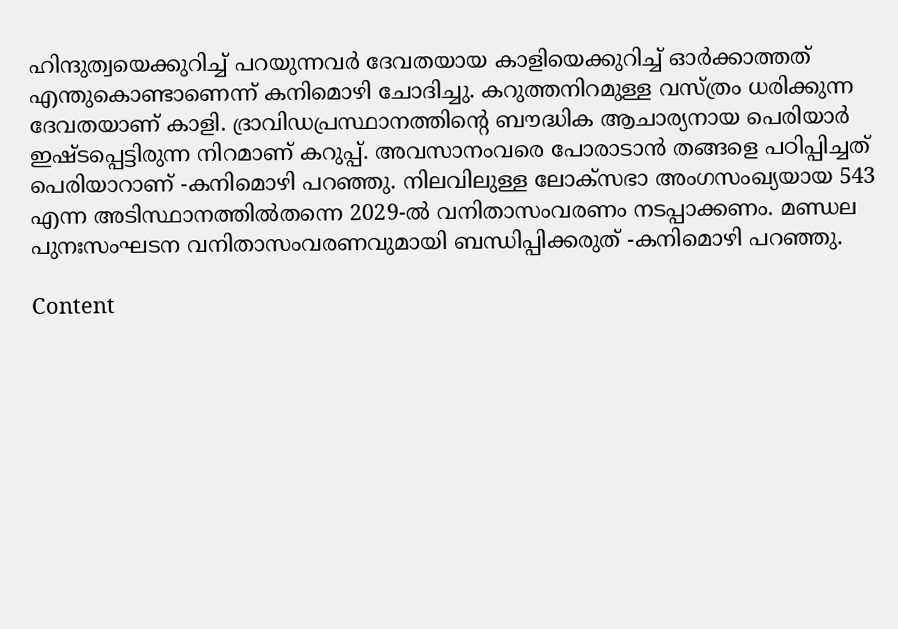ഹിന്ദുത്വയെക്കുറിച്ച് പറയുന്നവർ ദേവതയായ കാളിയെക്കുറിച്ച് ഓർക്കാത്തത് എന്തുകൊണ്ടാണെന്ന് കനിമൊഴി ചോദിച്ചു. കറുത്തനിറമുള്ള വസ്ത്രം ധരിക്കുന്ന ദേവതയാണ് കാളി. ദ്രാവിഡപ്രസ്ഥാനത്തിന്റെ ബൗദ്ധിക ആചാര്യനായ പെരിയാർ ഇഷ്ടപ്പെട്ടിരുന്ന നിറമാണ് കറുപ്പ്. അവസാനംവരെ പോരാടാൻ തങ്ങളെ പഠിപ്പിച്ചത് പെരിയാറാണ് -കനിമൊഴി പറഞ്ഞു. നിലവിലുള്ള ലോക്‌സഭാ അംഗസംഖ്യയായ 543 എന്ന അടിസ്ഥാനത്തിൽതന്നെ 2029-ൽ വനിതാസംവരണം നടപ്പാക്കണം. മണ്ഡല പുനഃസംഘടന വനിതാസംവരണവുമായി ബന്ധിപ്പിക്കരുത് -കനിമൊഴി പറഞ്ഞു.

Content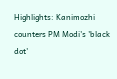Highlights: Kanimozhi counters PM Modi's 'black dot'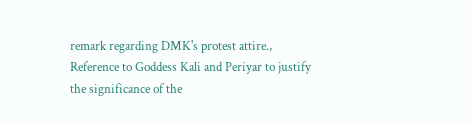remark regarding DMK's protest attire., Reference to Goddess Kali and Periyar to justify the significance of the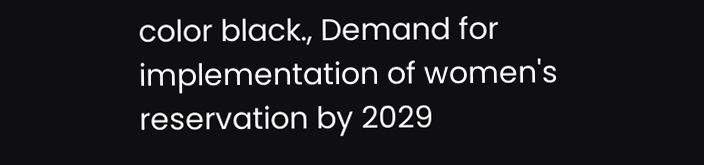color black., Demand for implementation of women's reservation by 2029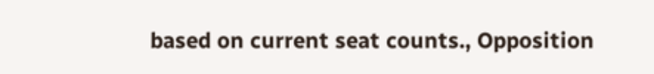based on current seat counts., Opposition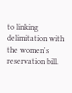to linking delimitation with the women's reservation bill.